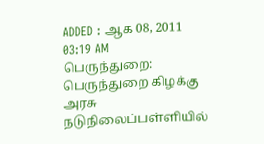ADDED : ஆக 08, 2011 03:19 AM
பெருந்துறை: பெருந்துறை கிழக்கு அரசு நடுநிலைப்பள்ளியில்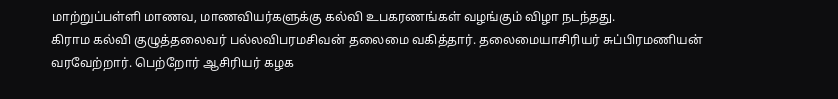மாற்றுப்பள்ளி மாணவ, மாணவியர்களுக்கு கல்வி உபகரணங்கள் வழங்கும் விழா நடந்தது.
கிராம கல்வி குழுத்தலைவர் பல்லவிபரமசிவன் தலைமை வகித்தார். தலைமையாசிரியர் சுப்பிரமணியன் வரவேற்றார். பெற்றோர் ஆசிரியர் கழக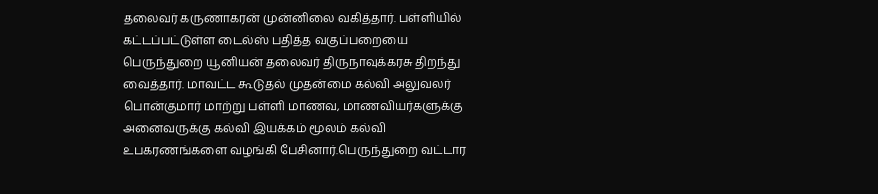தலைவர் கருணாகரன் முன்னிலை வகித்தார். பள்ளியில் கட்டப்பட்டுள்ள டைல்ஸ் பதித்த வகுப்பறையை பெருந்துறை யூனியன் தலைவர் திருநாவுக்கரசு திறந்து வைத்தார். மாவட்ட கூடுதல் முதன்மை கல்வி அலுவலர் பொன்குமார் மாற்று பள்ளி மாணவ, மாணவியர்களுக்கு அனைவருக்கு கல்வி இயக்கம் மூலம் கல்வி உபகரணங்களை வழங்கி பேசினார்.பெருந்துறை வட்டார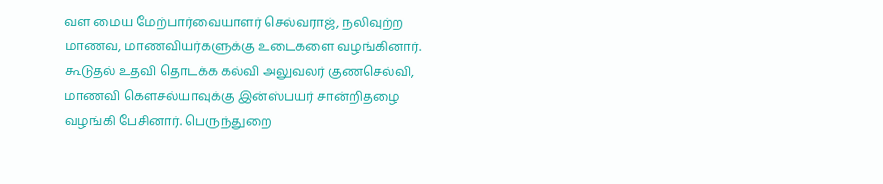வள மைய மேற்பார்வையாளர் செல்வராஜ், நலிவுற்ற மாணவ, மாணவியர்களுக்கு உடைகளை வழங்கினார். கூடுதல் உதவி தொடக்க கல்வி அலுவலர் குணசெல்வி, மாணவி கௌசல்யாவுக்கு இன்ஸ்பயர் சான்றிதழை வழங்கி பேசினார். பெருந்துறை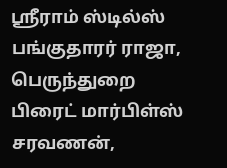ஸ்ரீராம் ஸ்டில்ஸ் பங்குதாரர் ராஜா, பெருந்துறை பிரைட் மார்பிள்ஸ் சரவணன்,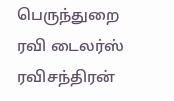பெருந்துறை ரவி டைலர்ஸ் ரவிசந்திரன்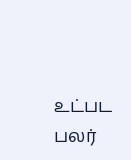உட்பட பலர்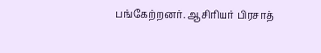பங்கேற்றனர். ஆசிரியர் பிரசாத்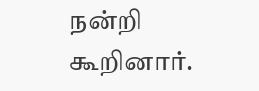நன்றி கூறினார்.